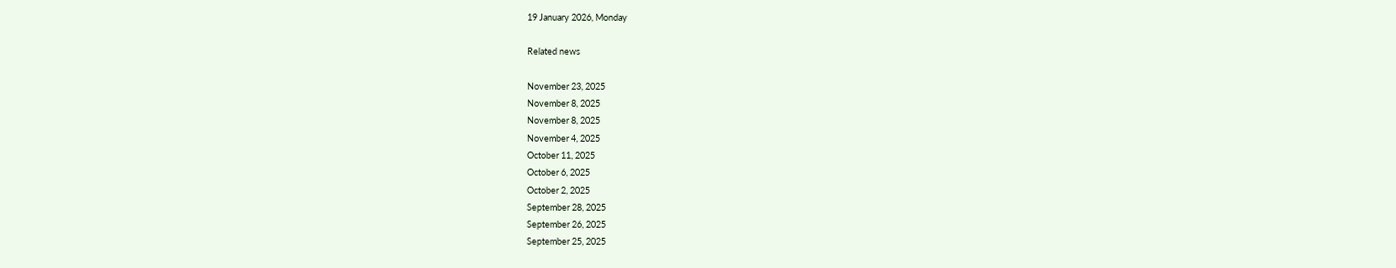19 January 2026, Monday

Related news

November 23, 2025
November 8, 2025
November 8, 2025
November 4, 2025
October 11, 2025
October 6, 2025
October 2, 2025
September 28, 2025
September 26, 2025
September 25, 2025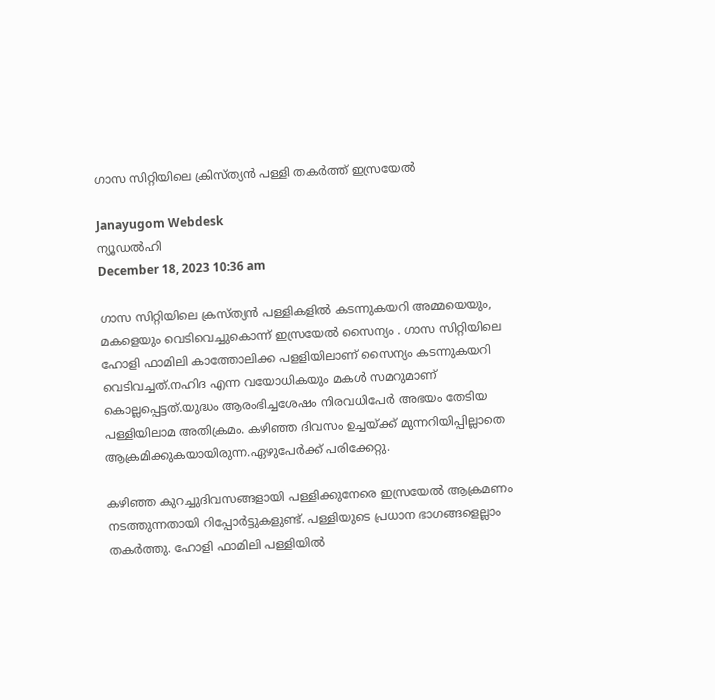ഗാസ സിറ്റിയിലെ ക്രിസ്ത്യന്‍ പള്ളി തകര്‍ത്ത് ഇസ്രയേല്‍

Janayugom Webdesk
ന്യൂഡല്‍ഹി
December 18, 2023 10:36 am

ഗാസ സിറ്റിയിലെ ക്രസ്ത്യന്‍ പള്ളികളില്‍ കടന്നുകയറി അമ്മയെയും, മകളെയും വെടിവെച്ചുകൊന്ന് ഇസ്രയേല്‍ സൈന്യം . ഗാസ സിറ്റിയിലെ ഹോളി ഫാമിലി കാത്തോലിക്ക പളളിയിലാണ് സൈന്യം കടന്നുകയറി വെടിവച്ചത്.നഹിദ എന്ന വയോധികയും മകള്‍ സമറുമാണ് കൊല്ലപ്പെട്ടത്.യുദ്ധം ആരംഭിച്ചശേഷം നിരവധിപേര്‍ അഭയം തേടിയ പള്ളിയിലാമ അതിക്രമം. കഴിഞ്ഞ ദിവസം ഉച്ചയ്ക്ക് മുന്നറിയിപ്പില്ലാതെ ആക്രമിക്കുകയായിരുന്ന.ഏഴുപേര്‍ക്ക് പരിക്കേറ്റു.

കഴിഞ്ഞ കുറച്ചുദിവസങ്ങളായി പള്ളിക്കുനേരെ ഇസ്രയേൽ ആക്രമണം നടത്തുന്നതായി റിപ്പോർട്ടുകളുണ്ട്‌. പള്ളിയുടെ പ്രധാന ഭാഗങ്ങളെല്ലാം തകർത്തു. ഹോളി ഫാമിലി പള്ളിയിൽ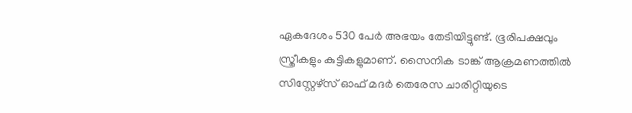ഏകദേശം 530 പേർ അഭയം തേടിയിട്ടുണ്ട്‌. ഭൂരിപക്ഷവും സ്ത്രീകളും കുട്ടികളുമാണ്. സൈനിക ടാങ്ക്‌ ആക്രമണത്തിൽ സിസ്റ്റേഴ്‌സ് ഓഫ് മദർ തെരേസ ചാരിറ്റിയുടെ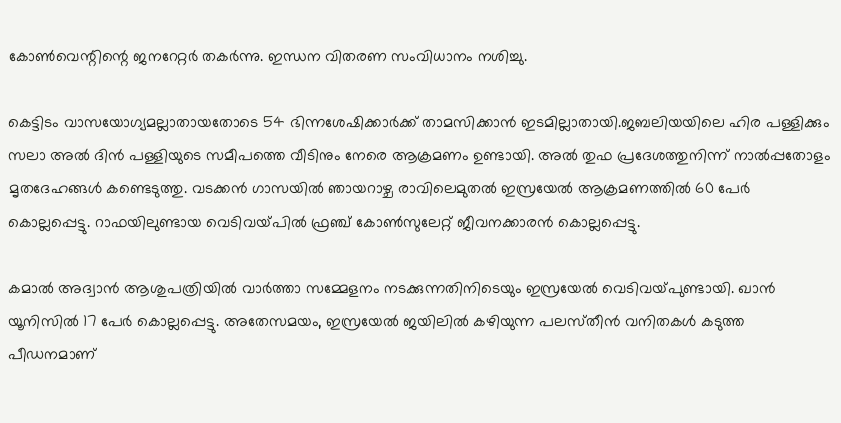കോൺവെന്റിന്റെ ജനറേറ്റർ തകർന്നു. ഇന്ധന വിതരണ സംവിധാനം നശിച്ചു.

കെട്ടിടം വാസയോഗ്യമല്ലാതായതോടെ 54 ഭിന്നശേഷിക്കാർക്ക്‌ താമസിക്കാൻ ഇടമില്ലാതായി.ജബലിയയിലെ ഹിര പള്ളിക്കും സലാ അൽ ദിൻ പള്ളിയുടെ സമീപത്തെ വീടിനും നേരെ ആക്രമണം ഉണ്ടായി. അൽ തുഫ പ്രദേശത്തുനിന്ന്‌ നാൽപ്പതോളം മൃതദേഹങ്ങൾ കണ്ടെടുത്തു. വടക്കൻ ഗാസയിൽ ഞായറാഴ്ച രാവിലെമുതൽ ഇസ്രയേൽ ആക്രമണത്തിൽ 60 പേർ കൊല്ലപ്പെട്ടു. റാഫയിലുണ്ടായ വെടിവയ്‌പിൽ ഫ്രഞ്ച്‌ കോൺസുലേറ്റ്‌ ജീവനക്കാരൻ കൊല്ലപ്പെട്ടു.

കമാൽ അദ്വാൻ ആശുപത്രിയിൽ വാർത്താ സമ്മേളനം നടക്കുന്നതിനിടെയും ഇസ്രയേൽ വെടിവയ്‌പുണ്ടായി. ഖാൻ യൂനിസിൽ 17 പേർ കൊല്ലപ്പെട്ടു. അതേസമയം, ഇസ്രയേൽ ജയിലിൽ കഴിയുന്ന പലസ്‌തീൻ വനിതകൾ കടുത്ത പീഡനമാണ്‌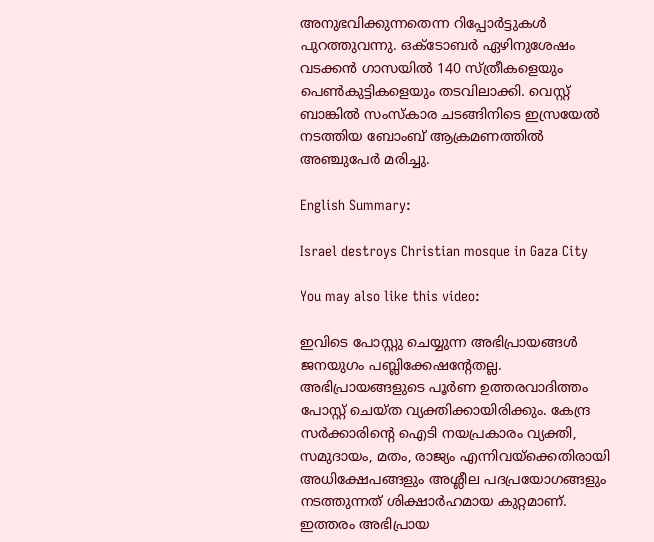അനുഭവിക്കുന്നതെന്ന റിപ്പോർട്ടുകൾ പുറത്തുവന്നു. ഒക്‌ടോബർ ഏഴിനുശേഷം വടക്കൻ ഗാസയിൽ 140 സ്ത്രീകളെയും പെൺകുട്ടികളെയും തടവിലാക്കി. വെസ്റ്റ്‌ ബാങ്കിൽ സംസ്കാര ചടങ്ങിനിടെ ഇസ്രയേൽ നടത്തിയ ബോംബ്‌ ആക്രമണത്തിൽ അഞ്ചുപേർ മരിച്ചു.

English Summary:

Israel destroys Christian mosque in Gaza City

You may also like this video:

ഇവിടെ പോസ്റ്റു ചെയ്യുന്ന അഭിപ്രായങ്ങള്‍ ജനയുഗം പബ്ലിക്കേഷന്റേതല്ല. അഭിപ്രായങ്ങളുടെ പൂര്‍ണ ഉത്തരവാദിത്തം പോസ്റ്റ് ചെയ്ത വ്യക്തിക്കായിരിക്കും. കേന്ദ്ര സര്‍ക്കാരിന്റെ ഐടി നയപ്രകാരം വ്യക്തി, സമുദായം, മതം, രാജ്യം എന്നിവയ്‌ക്കെതിരായി അധിക്ഷേപങ്ങളും അശ്ലീല പദപ്രയോഗങ്ങളും നടത്തുന്നത് ശിക്ഷാര്‍ഹമായ കുറ്റമാണ്. ഇത്തരം അഭിപ്രായ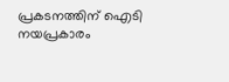പ്രകടനത്തിന് ഐടി നയപ്രകാരം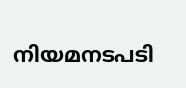നിയമനടപടി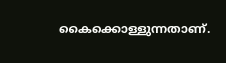കൈക്കൊള്ളുന്നതാണ്.